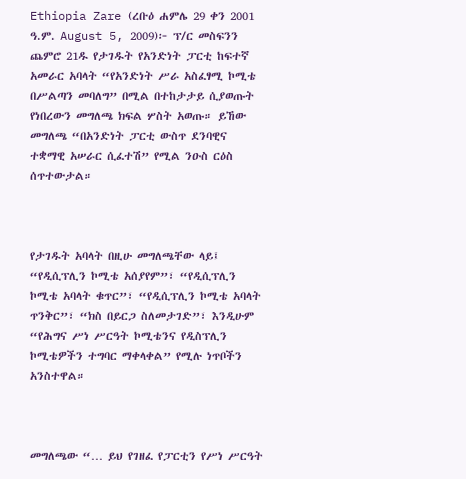Ethiopia Zare (ረቡዕ ሐምሌ 29 ቀን 2001 ዓ.ም. August 5, 2009)፦ ፕ/ር መስፍንን ጨምሮ 21ዱ የታገዱት የአንድነት ፓርቲ ከፍተኛ አመራር አባላት “የአንድነት ሥራ አስፈፃሚ ኮሚቴ በሥልጣን መባለግ” በሚል በተከታታይ ሲያወጡት የነበረውን መግለጫ ክፍል ሦስት አወጡ። ይኸው መግለጫ “በአንድነት ፓርቲ ውስጥ ደንባዊና ተቋማዊ አሠራር ሲፈተሽ” የሚል ንዑስ ርዕስ ሰጥተውታል።



የታገዱት አባላት በዚሁ መግለጫቸው ላይ፤ “የዲሲፕሊን ኮሚቴ አሰያየም”፣ “የዲሲፕሊን ኮሚቴ አባላት ቁጥር”፣ “የዲሲፕሊን ኮሚቴ አባላት ጥንቅር”፣ “ክስ በይርጋ ስለመታገድ”፣ እንዲሁም “የሕግና ሥነ ሥርዓት ኮሚቴንና የዲስፕሊን ኮሚቴዎችን ተግባር ማቀላቀል” የሚሉ ነጥቦችን አንስተዋል።



መግለጫው “… ይህ የገዘፈ የፓርቲን የሥነ ሥርዓት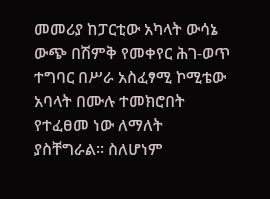መመሪያ ከፓርቲው አካላት ውሳኔ ውጭ በሽምቅ የመቀየር ሕገ-ወጥ ተግባር በሥራ አስፈፃሚ ኮሚቴው አባላት በሙሉ ተመክሮበት የተፈፀመ ነው ለማለት ያስቸግራል። ስለሆነም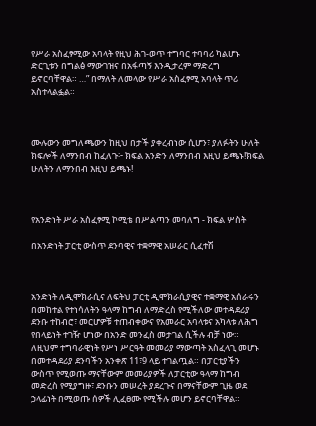የሥራ አስፈፃሚው አባላት የዚህ ሕገ-ወጥ ተግባር ተባባሪ ካልሆኑ ድርጊቱን በግልፅ ማውገዝና በአፋጣኝ እንዲታረም ማድረግ ይኖርባቸዋል። …” በማለት ለመላው የሥራ አስፈፃሚ አባላት ጥሪ አስተላልፏል።



ሙሉውን መግለጫውን ከዚህ በታች ያቀረብነው ሲሆን፣ ያለፉትን ሁለት ክፍሎች ለማንበብ ከፈለጉ፦ ክፍል አንድን ለማንበብ እዚህ ይጫኑ!ክፍል ሁለትን ለማንበብ እዚህ ይጫኑ!



የአንድነት ሥራ አስፈፃሚ ኮሚቴ በሥልጣን መባለግ - ክፍል ሦስት

በአንድነት ፓርቲ ውስጥ ደንባዊና ተቋማዊ አሠራር ሲፈተሽ



አንድነት ለዲሞክራሲና ለፍትህ ፓርቲ ዲሞክራሲያዊና ተቋማዊ አሰራሩን በመከተል የተነሳለትን ዓላማ ከግብ ለማድረስ የሚችለው መተዳደሪያ ደንቡ ተከብሮ፣ መርሆዎቹ ተጠብቀውና የአመራር አባላቱና አካላቱ ለሕግ የበላይነት ተገዥ ሆነው በአንድ መንፈስ መታገል ሲችሉ ብቻ ነው። ለዚህም ተግባራዊነት የሥነ ሥርዓት መመሪያ ማውጣት አስፈላጊ መሆኑ በመተዳደሪያ ደንባችን አንቀጽ 11፣9 ላይ ተገልጧል። በፓርቲያችን ውስጥ የሚወጡ ማናቸውም መመሪያዎች ለፓርቲው ዓላማ ከግብ መድረስ የሚያግዙ፣ ደንቡን መሠረት ያደረጉና በማናቸውም ጊዜ ወደ ኃላፊነት በሚወጡ ሰዎች ሊፈፀሙ የሚችሉ መሆን ይኖርባቸዋል።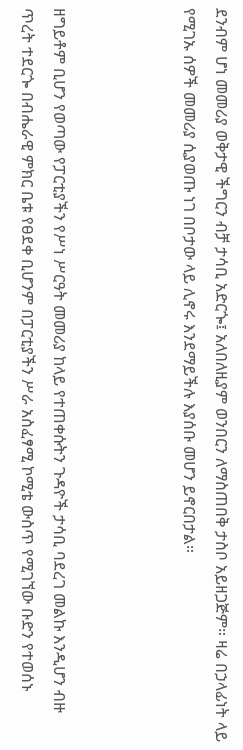ደንብም ሆነ መመሪያ ወቅታዊ ችግርን ብቻ ታሳቢ አድርጐ፤ አለበለዚያም ወንበርን ለማስጠበቅ ታስቦ አይዘጋጅም። ዛሬ በኃላፊነት ላይ የሚገኡ ሰዎች መመሪያ ሲያወጡ ነገ በቦታው ላይ ሊኖሩ እንደማይችሉ እያሰቡ መሆን ይኖርበታል።



ዘግይቶም ቢሆን የወጣው የፓርቲያችን የሥነ ሥርዓት መመሪያ ከላይ የተጠቀሱትን ጉዳዮች ታሳቢ ባደረገ መልኩ እንዲሆን ብዙ ጥረት ተደርጐ በብሔራዊ ምክር ቤቱ የፀደቀ ቢሆንም በፓርቲያችን ሥራ አስፈፃሚ ኮሚቴ ውስጥ የሚገኘው ቡድን የተወሰኑ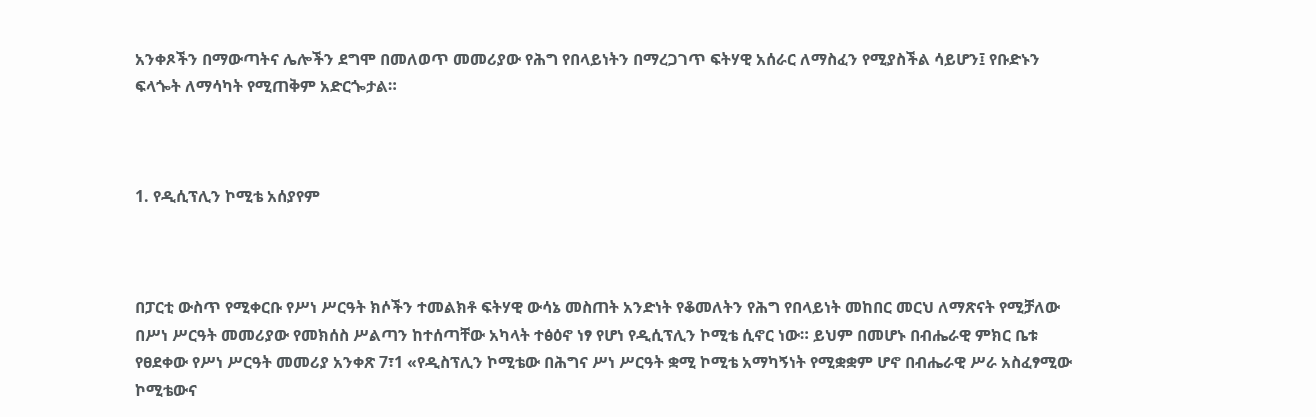አንቀጾችን በማውጣትና ሌሎችን ደግሞ በመለወጥ መመሪያው የሕግ የበላይነትን በማረጋገጥ ፍትሃዊ አሰራር ለማስፈን የሚያስችል ሳይሆን፤ የቡድኑን ፍላጐት ለማሳካት የሚጠቅም አድርጐታል።



1. የዲሲፕሊን ኮሚቴ አሰያየም



በፓርቲ ውስጥ የሚቀርቡ የሥነ ሥርዓት ክሶችን ተመልክቶ ፍትሃዊ ውሳኔ መስጠት አንድነት የቆመለትን የሕግ የበላይነት መከበር መርህ ለማጽናት የሚቻለው በሥነ ሥርዓት መመሪያው የመክሰስ ሥልጣን ከተሰጣቸው አካላት ተፅዕኖ ነፃ የሆነ የዲሲፕሊን ኮሚቴ ሲኖር ነው። ይህም በመሆኑ በብሔራዊ ምክር ቤቱ የፀደቀው የሥነ ሥርዓት መመሪያ አንቀጽ 7፣1 «የዲስፕሊን ኮሚቴው በሕግና ሥነ ሥርዓት ቋሚ ኮሚቴ አማካኝነት የሚቋቋም ሆኖ በብሔራዊ ሥራ አስፈፃሚው ኮሚቴውና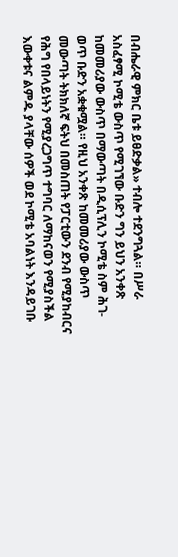በብሔራዊ ምክር ቤቱ ይፀድቃል» ተብሎ ተደንግጓል። በሥራ አስፈፃሚ ኮሚቴ ውስጥ የሚገኘው ቡድን ግን ይህን አንቀጽ ከመመሪያው ውስጥ በማውጣት በዲሲፕሊን ኮሚቴ ስም ሕገ-ወጥ ቡድን አቋቁሟል። የዚህ አንቀጽ ከመመሪያው ውስጥ መውጣት ትክክለኛ ፍትህ በመስጠት የፓርቲውን ደንብ የሚያከብርና የሕግ የበላይነትን የሚያረጋግጥ ተግባር ለማከናወን የሚያስችል እውቀቱና ልምዱ ያላቸው ሰዎች ወደ ኮሚቴ አባልነት እንዳይገቡ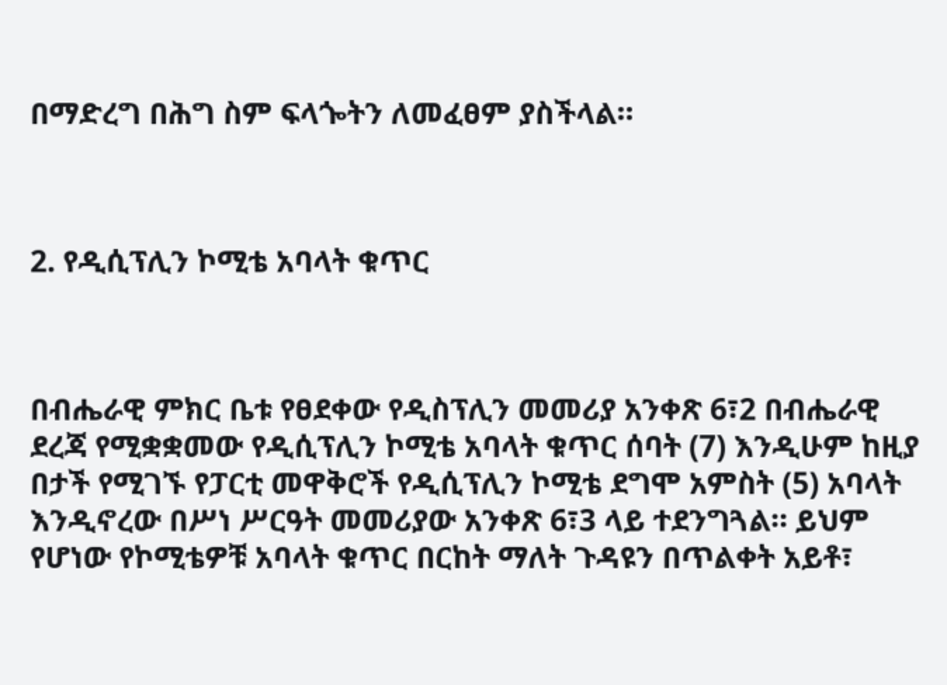በማድረግ በሕግ ስም ፍላጐትን ለመፈፀም ያስችላል።



2. የዲሲፕሊን ኮሚቴ አባላት ቁጥር



በብሔራዊ ምክር ቤቱ የፀደቀው የዲስፕሊን መመሪያ አንቀጽ 6፣2 በብሔራዊ ደረጃ የሚቋቋመው የዲሲፕሊን ኮሚቴ አባላት ቁጥር ሰባት (7) እንዲሁም ከዚያ በታች የሚገኙ የፓርቲ መዋቅሮች የዲሲፕሊን ኮሚቴ ደግሞ አምስት (5) አባላት እንዲኖረው በሥነ ሥርዓት መመሪያው አንቀጽ 6፣3 ላይ ተደንግጓል። ይህም የሆነው የኮሚቴዎቹ አባላት ቁጥር በርከት ማለት ጉዳዩን በጥልቀት አይቶ፣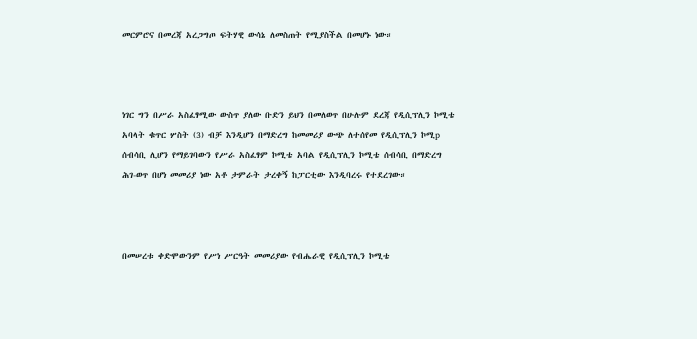መርምሮና በመረጃ አረጋግጦ ፍትሃዊ ውሳኔ ለመስጠት የሚያስችል በመሆኑ ነው።



ነገር ግን በሥራ አስፈፃሚው ውስጥ ያለው ቡድን ይህን በመለወጥ በሁሉም ደረጃ የዲሲፕሊን ኮሚቴ አባላት ቁጥር ሦስት (3) ብቻ እንዲሆን በማድረግ ከመመሪያ ውጭ ለተሰየመ የዲሲፕሊን ኮሚp ሰብሳቢ ሊሆን የማይገባውን የሥራ አስፈፃም ኮሚቴ አባል የዲሲፕሊን ኮሚቴ ሰብሳቢ በማድረግ ሕገ-ወጥ በሆነ መመሪያ ነው አቶ ታምራት ታረቀኝ ከፓርቲው እንዲባረሩ የተደረገው።



በመሠረቱ ቀድሞውንም የሥነ ሥርዓት መመሪያው የብሔራዊ የዲሲፕሊን ኮሚቴ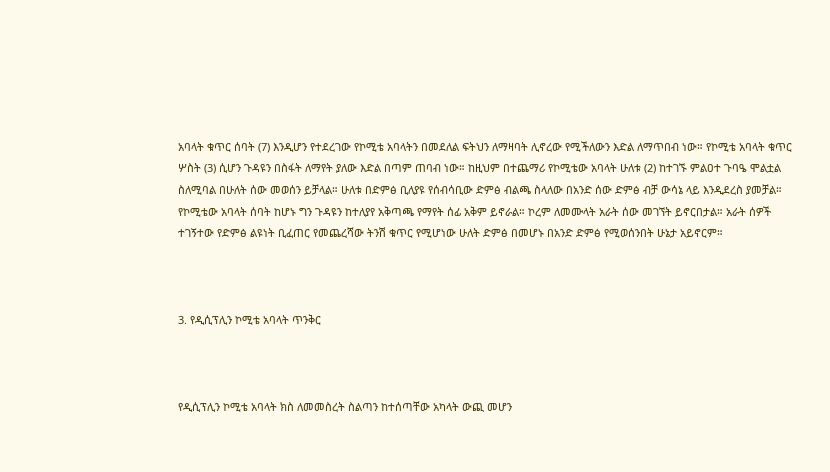አባላት ቁጥር ሰባት (7) እንዲሆን የተደረገው የኮሚቴ አባላትን በመደለል ፍትህን ለማዛባት ሊኖረው የሚችለውን እድል ለማጥበብ ነው። የኮሚቴ አባላት ቁጥር ሦስት (3) ሲሆን ጉዳዩን በስፋት ለማየት ያለው እድል በጣም ጠባብ ነው። ከዚህም በተጨማሪ የኮሚቴው አባላት ሁለቱ (2) ከተገኙ ምልዐተ ጉባዔ ሞልቷል ስለሚባል በሁለት ሰው መወሰን ይቻላል። ሁለቱ በድምፅ ቢለያዩ የሰብሳቢው ድምፅ ብልጫ ስላለው በአንድ ሰው ድምፅ ብቻ ውሳኔ ላይ እንዲደረስ ያመቻል። የኮሚቴው አባላት ሰባት ከሆኑ ግን ጉዳዩን ከተለያየ አቅጣጫ የማየት ሰፊ አቅም ይኖራል። ኮረም ለመሙላት አራት ሰው መገኘት ይኖርበታል። አራት ሰዎች ተገኝተው የድምፅ ልዩነት ቢፈጠር የመጨረሻው ትንሽ ቁጥር የሚሆነው ሁለት ድምፅ በመሆኑ በአንድ ድምፅ የሚወሰንበት ሁኔታ አይኖርም።



3. የዲሲፕሊን ኮሚቴ አባላት ጥንቅር



የዲሲፕሊን ኮሚቴ አባላት ክስ ለመመስረት ስልጣን ከተሰጣቸው አካላት ውጪ መሆን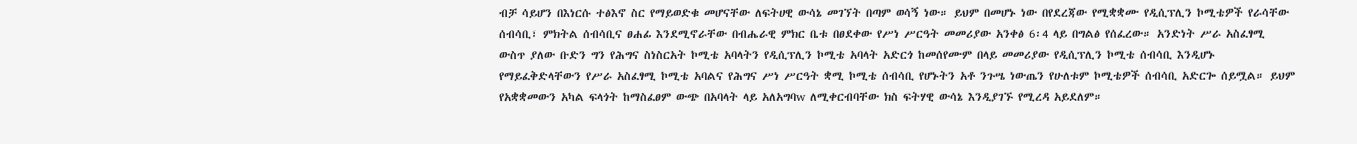ብቻ ሳይሆን በእነርሱ ተፅእኖ ስር የማይወድቁ መሆናቸው ለፍትሀዊ ውሳኔ መገኘት በጣም ወሳኝ ነው። ይህም በመሆኑ ነው በየደረጃው የሚቋቋሙ የዲሲፕሊን ኮሚቴዎች የራሳቸው ሰብሳቢ፣ ምክትል ሰብሳቢና ፀሐፊ እንደሚኖራቸው በብሔራዊ ምክር ቤቱ በፀደቀው የሥነ ሥርዓት መመሪያው አንቀፅ 6፡4 ላይ በግልፅ የሰፈረው። አንድነት ሥራ አስፈፃሚ ውስጥ ያለው ቡድን ግን የሕግና ስነስርአት ኮሚቴ አባላትን የዲሲፕሊን ኮሚቴ አባላት አድርጎ ከመሰየሙም በላይ መመሪያው የዲሲፕሊን ኮሚቴ ሰብሳቢ እንዲሆኑ የማይፈቅድላቸውን የሥራ አስፈፃሚ ኮሚቴ አባልና የሕግና ሥነ ሥርዓት ቋሚ ኮሚቴ ሰብሳቢ የሆኑትን አቶ ንጉሤ ነውጤን የሁለቱም ኮሚቴዎች ሰብሳቢ አድርጐ ሰይሟል። ይህም የአቋቋመውን አካል ፍላጎት ከማስፈፀም ውጭ በአባላት ላይ አለአግባw ለሚቀርብባቸው ክስ ፍትሃዊ ውሳኔ እንዲያገኙ የሚረዳ አይደለም።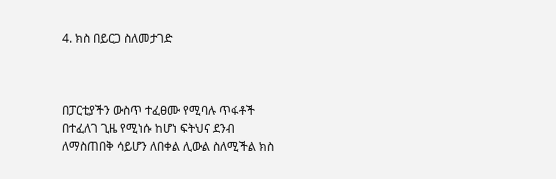4. ክስ በይርጋ ስለመታገድ



በፓርቲያችን ውስጥ ተፈፀሙ የሚባሉ ጥፋቶች በተፈለገ ጊዜ የሚነሱ ከሆነ ፍትህና ደንብ ለማስጠበቅ ሳይሆን ለበቀል ሊውል ስለሚችል ክስ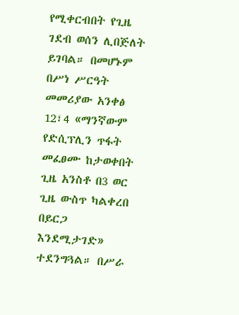የሚቀርብበት የጊዜ ገደብ ወሰን ሊበጅለት ይገባል። በመሆኑም በሥነ ሥርዓት መመሪያው አንቀፅ 12፣4 «ማንኛውም የድሲፕሊን ጥፋት መፈፀሙ ከታወቀበት ጊዜ አንስቶ በ3 ወር ጊዜ ውስጥ ካልቀረበ በይርጋ እንደሚታገድ» ተደንግጓል። በሥራ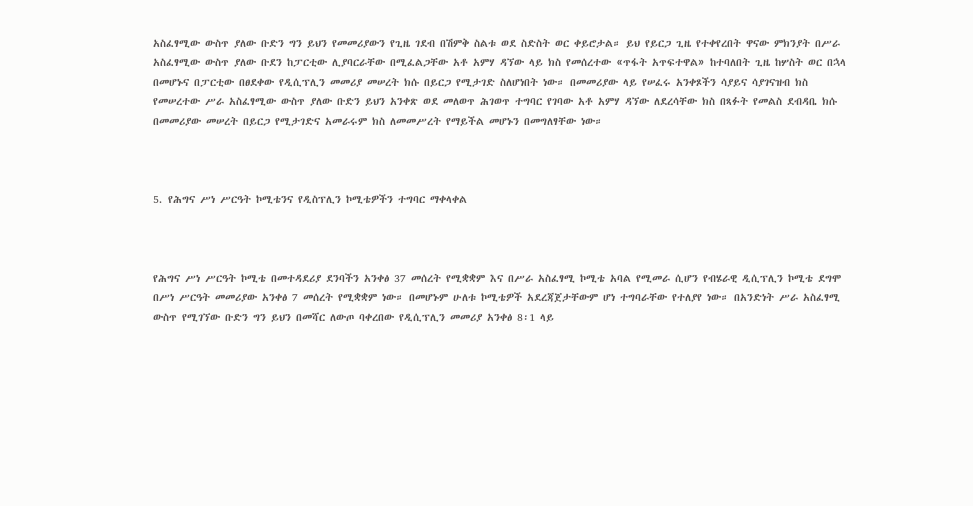አስፈፃሚው ውስጥ ያለው ቡድን ግን ይህን የመመሪያውን የጊዜ ገደብ በሽምቅ ስልቱ ወደ ስድስት ወር ቀይሮታል። ይህ የይርጋ ጊዜ የተቀየረበት ዋናው ምክንያት በሥራ አስፈፃሚው ውስጥ ያለው ቡደን ከፓርቲው ሊያባርራቸው በሚፈልጋቸው አቶ አምሃ ዳኘው ላይ ክስ የመሰረተው «ጥፋት አጥፍተዋል» ከተባለበት ጊዜ ከሦስት ወር በኋላ በመሆኑና በፓርቲው በፀደቀው የዲሲፕሊን መመሪያ መሠረት ክሱ በይርጋ የሚታገድ ስለሆነበት ነው። በመመሪያው ላይ የሠፈሩ አንቀጾችን ሳያይና ሳያገናዝብ ክስ የመሠረተው ሥራ አስፈፃሚው ውስጥ ያለው ቡድን ይህን አንቀጽ ወደ መለወጥ ሕገወጥ ተግባር የገባው አቶ አምሃ ዳኘው ለደረሳቸው ክስ በጻፉት የመልስ ደብዳቤ ክሱ በመመሪያው መሠረት በይርጋ የሚታገድና አመራሩም ክስ ለመመሥረት የማይችል መሆኑን በመግለፃቸው ነው።



5. የሕግና ሥነ ሥርዓት ኮሚቴንና የዲስፕሊን ኮሚቴዎችን ተግባር ማቀላቀል



የሕግና ሥነ ሥርዓት ኮሚቴ በመተዳደሪያ ደንባችን አንቀፅ 37 መሰረት የሚቋቋም እና በሥራ አስፈፃሚ ኮሚቴ አባል የሚመራ ሲሆን የብሄራዊ ዲሲፕሊን ኮሚቴ ደግሞ በሥነ ሥርዓት መመሪያው አንቀፅ 7 መሰረት የሚቋቋም ነው። በመሆኑም ሁለቱ ኮሚቴዎች አደረጃጀታቸውም ሆነ ተግባራቸው የተለያየ ነው። በአንድነት ሥራ አስፈፃሚ ውስጥ የሚገኘው ቡድን ግን ይህን በመሻር ለውጦ ባቀረበው የዲሲፕሊን መመሪያ አንቀፅ 8፡1 ላይ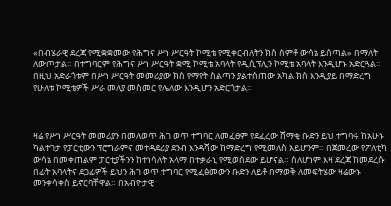«በብሄራዊ ደረጃ የሚቋቋመው የሕግና ሥነ ሥርዓት ኮሚቴ የሚቀርብለትን ክስ ሰምቶ ውሳኔ ይሰጣል» በማለት ለውጦታል። በተግባርም የሕግና ሥነ ሥርዓት ቋሚ ኮሚቴ አባላት የዲሲፕሊን ኮሚቴ አባላት እንዲሆኑ አድርጓል። በዚህ አድራጎቱም በሥነ ሥርዓት መመሪያው ክስ የማየት ስልጣን ያልተሰጠው አካል ክስ እንዲያይ በማድረግ የሁለቱ ኮሚቴዎች ሥራ መለያ መስመር የሌለው እንዲሆን አድርጎታል።



ዛሬ የሥነ ሥርዓት መመሪያን በመለወጥ ሕገ ወጥ ተግባር ለመፈፀም የደፈረው ሸማቂ ቡድን ይህ ተግባሩ ከአሁኑ ካልተገታ የፓርቲውን ፕሮግራምና መተዳደሪያ ደንብ እንዳሻው ከማድረግ የሚመለስ አይሆንም። በጀመረው የፖለቲካ ውሳኔ በመቀጠልም ፓርቲያችንን ከተነሳለት አላማ በተቃራኒ የሚወስደው ይሆናል። ስለሆነም እዛ ደረጃ ከመደረሱ በፊት አባላትና ደጋፊዎች ይህን ሕገ ወጥ ተግባር የሚፈፅመውን ቡድን ለይቶ በማወቅ ለመፍትሄው ዛሬውኑ መንቀሳቀስ ይኖርባቸዋል። በአብዮታዊ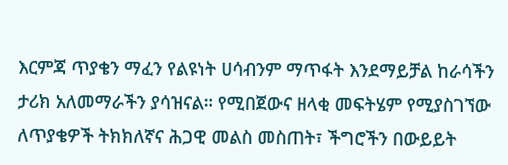እርምጃ ጥያቄን ማፈን የልዩነት ሀሳብንም ማጥፋት እንደማይቻል ከራሳችን ታሪክ አለመማራችን ያሳዝናል። የሚበጀውና ዘላቂ መፍትሄም የሚያስገኘው ለጥያቄዎች ትክክለኛና ሕጋዊ መልስ መስጠት፣ ችግሮችን በውይይት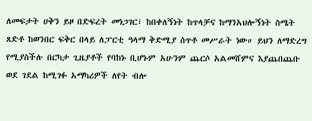ለመፍታት ሀቅን ይዞ በድፍረት መነጋገር፣ ከበቀለኝነት ከጥላቻና ከማንአህሎኝነት ስሜት ጸድቶ ከወንበር ፍቅር በላይ ለፓርቲ ዓላማ ቅድሚያ ሰጥቶ መሥራት ነው። ይህን ለማድረግ የሚያስችሉ በርካታ ጊዜያቶች የባከኑ ቢሆኑም አሁንም ጨርሶ አልመሸምና እያጨበጨቡ ወደ ገደል ከሚገፉ አማካሪዎች ለየት ብሎ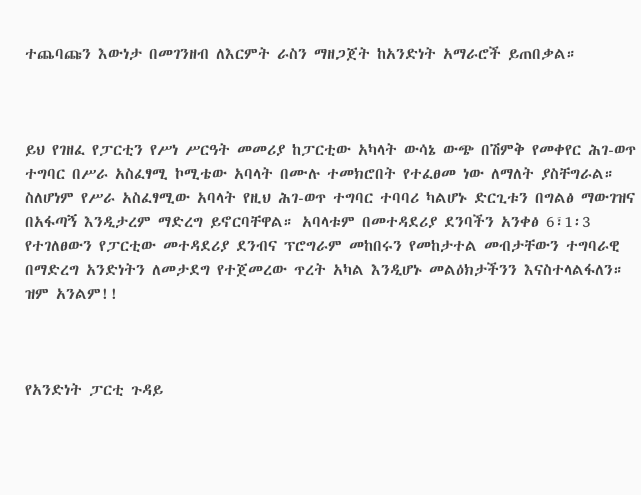ተጨባጩን እውነታ በመገንዘብ ለእርምት ራስን ማዘጋጀት ከአንድነት አማራሮች ይጠበቃል።



ይህ የገዘፈ የፓርቲን የሥነ ሥርዓት መመሪያ ከፓርቲው አካላት ውሳኔ ውጭ በሽምቅ የመቀየር ሕገ-ወጥ ተግባር በሥራ አስፈፃሚ ኮሚቴው አባላት በሙሉ ተመክሮበት የተፈፀመ ነው ለማለት ያስቸግራል። ስለሆነም የሥራ አስፈፃሚው አባላት የዚህ ሕገ-ወጥ ተግባር ተባባሪ ካልሆኑ ድርጊቱን በግልፅ ማውገዝና በአፋጣኝ እንዲታረም ማድረግ ይኖርባቸዋል። አባላቱም በመተዳደሪያ ደንባችን አንቀፅ 6፣1፡3 የተገለፀውን የፓርቲው መተዳደሪያ ደንብና ፕሮግራም መከበሩን የመከታተል መብታቸውን ተግባራዊ በማድረግ አንድነትን ለመታደግ የተጀመረው ጥረት አካል እንዲሆኑ መልዕክታችንን እናስተላልፋለን። ዝም አንልም!!



የአንድነት ፓርቲ ጉዳይ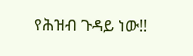የሕዝብ ጉዳይ ነው!!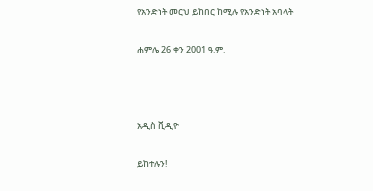የአንድነት መርህ ይከበር ከሚሉ የአንድነት አባላት

ሐምሌ 26 ቀን 2001 ዓ.ም.



አዲስ ቪዲዮ

ይከተሉን!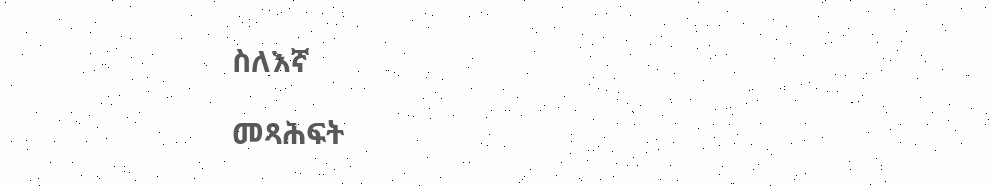ስለእኛ

መጻሕፍት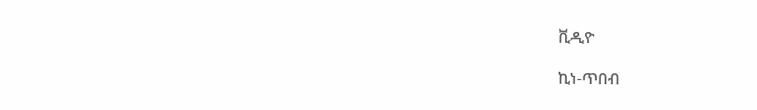ቪዲዮ

ኪነ-ጥበብ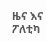ዜና እና ፖለቲካ